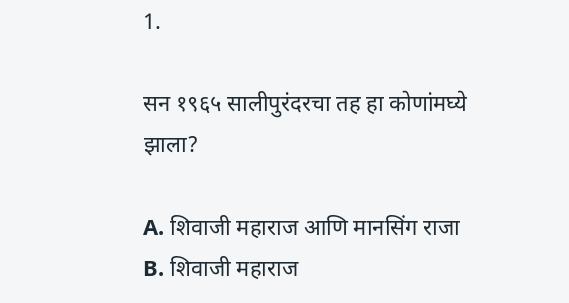1.

सन १९६५ सालीपुरंदरचा तह हा कोणांमघ्ये झाला?

A. शिवाजी महाराज आणि मानसिंग राजा
B. शिवाजी महाराज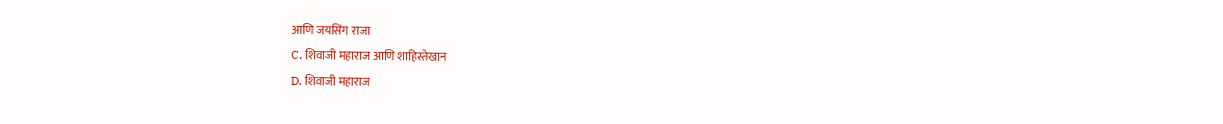आणि जयसिंग राजा
C. शिवाजी महाराज आणि शाहिस्तेखान
D. शिवाजी महाराज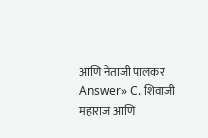आणि नेताजी पालकर
Answer» C. शिवाजी महाराज आणि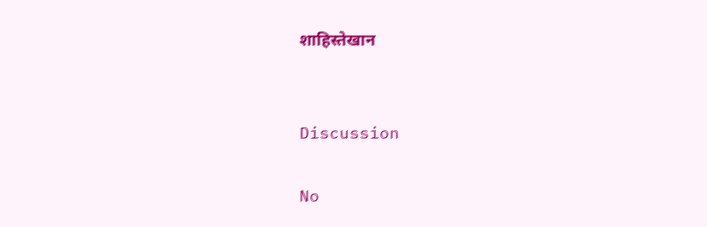शाहिस्तेखान


Discussion

No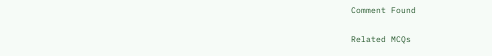Comment Found

Related MCQs